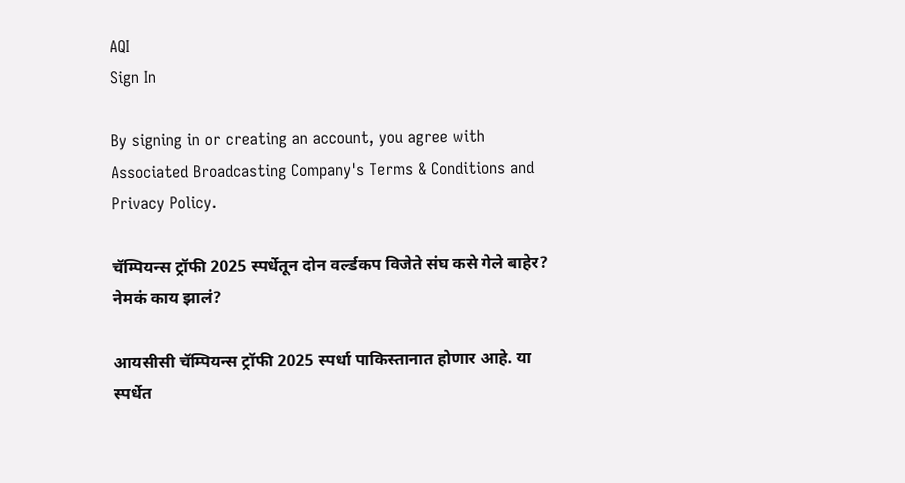AQI
Sign In

By signing in or creating an account, you agree with Associated Broadcasting Company's Terms & Conditions and Privacy Policy.

चॅम्पियन्स ट्रॉफी 2025 स्पर्धेतून दोन वर्ल्डकप विजेते संघ कसे गेले बाहेर? नेमकं काय झालं?

आयसीसी चॅम्पियन्स ट्रॉफी 2025 स्पर्धा पाकिस्तानात होणार आहे. या स्पर्धेत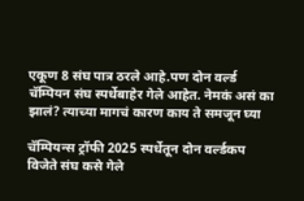एकूण 8 संघ पात्र ठरले आहे.पण दोन वर्ल्ड चॅम्पियन संघ स्पर्धेबाहेर गेले आहेत. नेमकं असं का झालं? त्याच्या मागचं कारण काय ते समजून घ्या

चॅम्पियन्स ट्रॉफी 2025 स्पर्धेतून दोन वर्ल्डकप विजेते संघ कसे गेले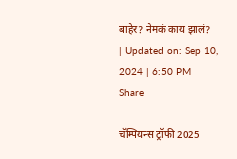बाहेर? नेमकं काय झालं?
| Updated on: Sep 10, 2024 | 6:50 PM
Share

चॅम्पियन्स ट्रॉफी 2025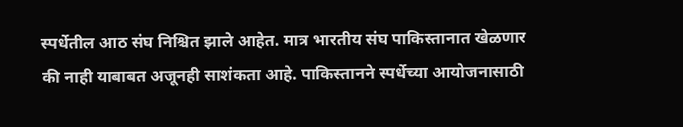स्पर्धेतील आठ संघ निश्चित झाले आहेत. मात्र भारतीय संघ पाकिस्तानात खेळणार की नाही याबाबत अजूनही साशंकता आहे. पाकिस्तानने स्पर्धेच्या आयोजनासाठी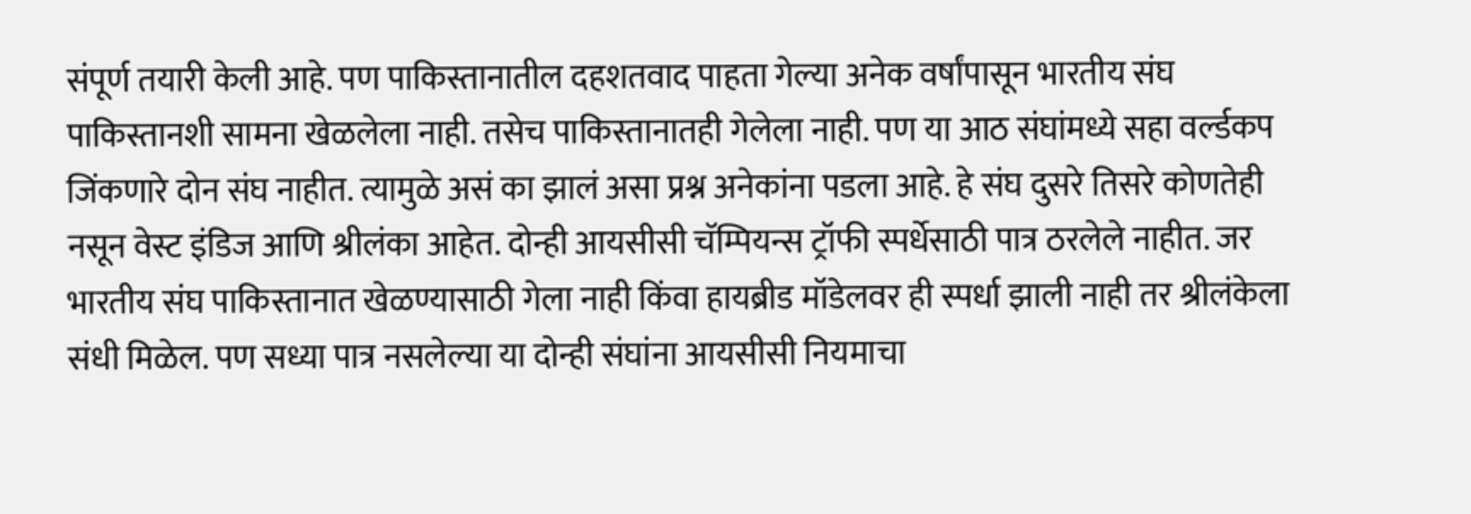संपूर्ण तयारी केली आहे. पण पाकिस्तानातील दहशतवाद पाहता गेल्या अनेक वर्षांपासून भारतीय संघ पाकिस्तानशी सामना खेळलेला नाही. तसेच पाकिस्तानातही गेलेला नाही. पण या आठ संघांमध्ये सहा वर्ल्डकप जिंकणारे दोन संघ नाहीत. त्यामुळे असं का झालं असा प्रश्न अनेकांना पडला आहे. हे संघ दुसरे तिसरे कोणतेही नसून वेस्ट इंडिज आणि श्रीलंका आहेत. दोन्ही आयसीसी चॅम्पियन्स ट्रॉफी स्पर्धेसाठी पात्र ठरलेले नाहीत. जर भारतीय संघ पाकिस्तानात खेळण्यासाठी गेला नाही किंवा हायब्रीड मॉडेलवर ही स्पर्धा झाली नाही तर श्रीलंकेला संधी मिळेल. पण सध्या पात्र नसलेल्या या दोन्ही संघांना आयसीसी नियमाचा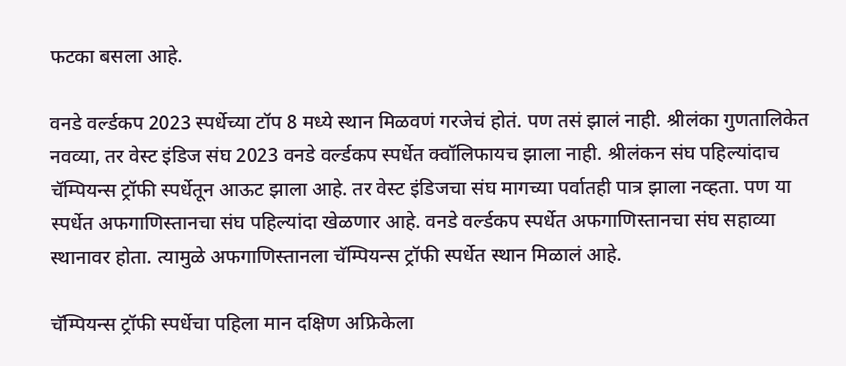फटका बसला आहे.

वनडे वर्ल्डकप 2023 स्पर्धेच्या टॉप 8 मध्ये स्थान मिळवणं गरजेचं होतं. पण तसं झालं नाही. श्रीलंका गुणतालिकेत नवव्या, तर वेस्ट इंडिज संघ 2023 वनडे वर्ल्डकप स्पर्धेत क्वॉलिफायच झाला नाही. श्रीलंकन संघ पहिल्यांदाच चॅम्पियन्स ट्रॉफी स्पर्धेतून आऊट झाला आहे. तर वेस्ट इंडिजचा संघ मागच्या पर्वातही पात्र झाला नव्हता. पण या स्पर्धेत अफगाणिस्तानचा संघ पहिल्यांदा खेळणार आहे. वनडे वर्ल्डकप स्पर्धेत अफगाणिस्तानचा संघ सहाव्या स्थानावर होता. त्यामुळे अफगाणिस्तानला चॅम्पियन्स ट्रॉफी स्पर्धेत स्थान मिळालं आहे.

चॅम्पियन्स ट्रॉफी स्पर्धेचा पहिला मान दक्षिण अफ्रिकेला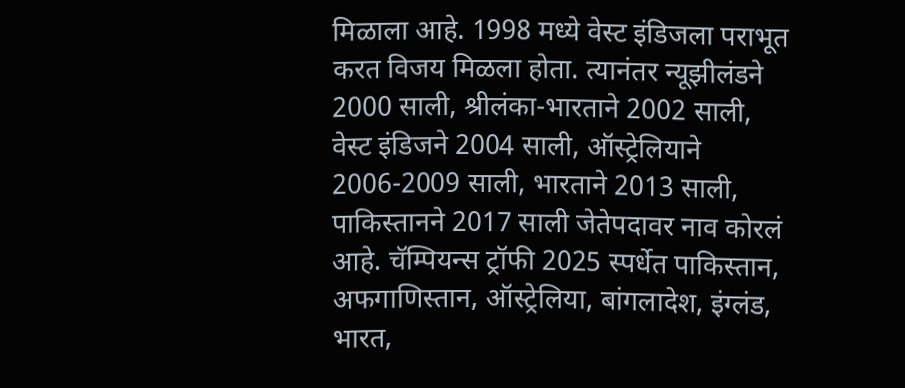मिळाला आहे. 1998 मध्ये वेस्ट इंडिजला पराभूत करत विजय मिळला होता. त्यानंतर न्यूझीलंडने 2000 साली, श्रीलंका-भारताने 2002 साली, वेस्ट इंडिजने 2004 साली, ऑस्ट्रेलियाने 2006-2009 साली, भारताने 2013 साली, पाकिस्तानने 2017 साली जेतेपदावर नाव कोरलं आहे. चॅम्पियन्स ट्रॉफी 2025 स्पर्धेत पाकिस्तान, अफगाणिस्तान, ऑस्ट्रेलिया, बांगलादेश, इंग्लंड, भारत,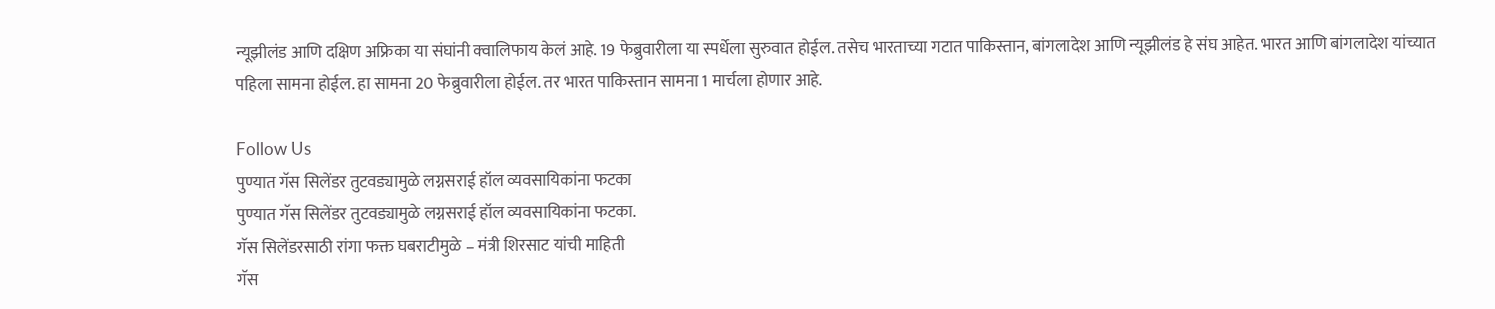न्यूझीलंड आणि दक्षिण अफ्रिका या संघांनी क्वालिफाय केलं आहे. 19 फेब्रुवारीला या स्पर्धेला सुरुवात होईल. तसेच भारताच्या गटात पाकिस्तान, बांगलादेश आणि न्यूझीलंड हे संघ आहेत. भारत आणि बांगलादेश यांच्यात पहिला सामना होईल. हा सामना 20 फेब्रुवारीला होईल. तर भारत पाकिस्तान सामना 1 मार्चला होणार आहे.

Follow Us
पुण्यात गॅस सिलेंडर तुटवड्यामुळे लग्नसराई हॉल व्यवसायिकांना फटका
पुण्यात गॅस सिलेंडर तुटवड्यामुळे लग्नसराई हॉल व्यवसायिकांना फटका.
गॅस सिलेंडरसाठी रांगा फक्त घबराटीमुळे – मंत्री शिरसाट यांची माहिती
गॅस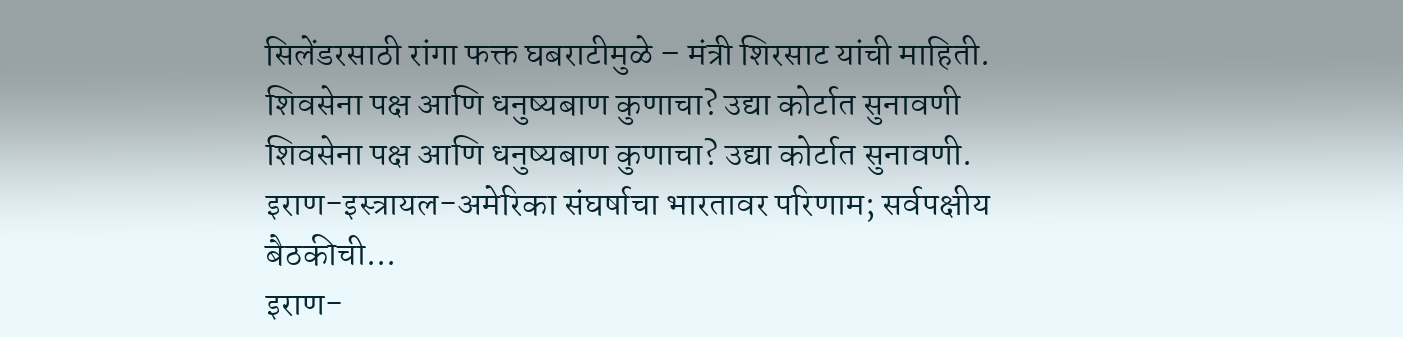सिलेंडरसाठी रांगा फक्त घबराटीमुळे – मंत्री शिरसाट यांची माहिती.
शिवसेना पक्ष आणि धनुष्यबाण कुणाचा? उद्या कोर्टात सुनावणी
शिवसेना पक्ष आणि धनुष्यबाण कुणाचा? उद्या कोर्टात सुनावणी.
इराण-इस्त्रायल-अमेरिका संघर्षाचा भारतावर परिणाम; सर्वपक्षीय बैठकीची...
इराण-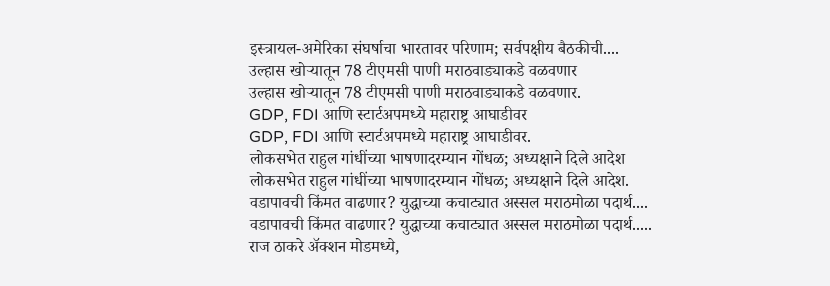इस्त्रायल-अमेरिका संघर्षाचा भारतावर परिणाम; सर्वपक्षीय बैठकीची....
उल्हास खोऱ्यातून 78 टीएमसी पाणी मराठवाड्याकडे वळवणार
उल्हास खोऱ्यातून 78 टीएमसी पाणी मराठवाड्याकडे वळवणार.
GDP, FDI आणि स्टार्टअपमध्ये महाराष्ट्र आघाडीवर
GDP, FDI आणि स्टार्टअपमध्ये महाराष्ट्र आघाडीवर.
लोकसभेत राहुल गांधींच्या भाषणादरम्यान गोंधळ; अध्यक्षाने दिले आदेश
लोकसभेत राहुल गांधींच्या भाषणादरम्यान गोंधळ; अध्यक्षाने दिले आदेश.
वडापावची किंमत वाढणार? युद्धाच्या कचाट्यात अस्सल मराठमोळा पदार्थ....
वडापावची किंमत वाढणार? युद्धाच्या कचाट्यात अस्सल मराठमोळा पदार्थ.....
राज ठाकरे अ‍ॅक्शन मोडमध्ये,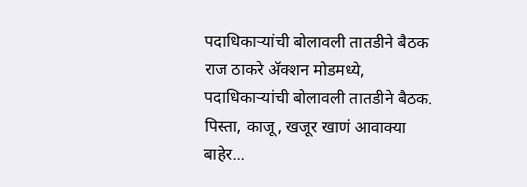पदाधिकाऱ्यांची बोलावली तातडीने बैठक
राज ठाकरे अ‍ॅक्शन मोडमध्ये, पदाधिकाऱ्यांची बोलावली तातडीने बैठक.
पिस्ता, काजू, खजूर खाणं आवाक्या बाहेर...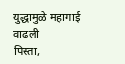युद्धामुळे महागाई वाढली
पिस्ता,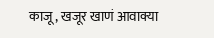काजू, खजूर खाणं आवाक्या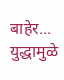बाहेर... युद्धामुळे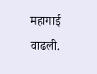महागाई वाढली.